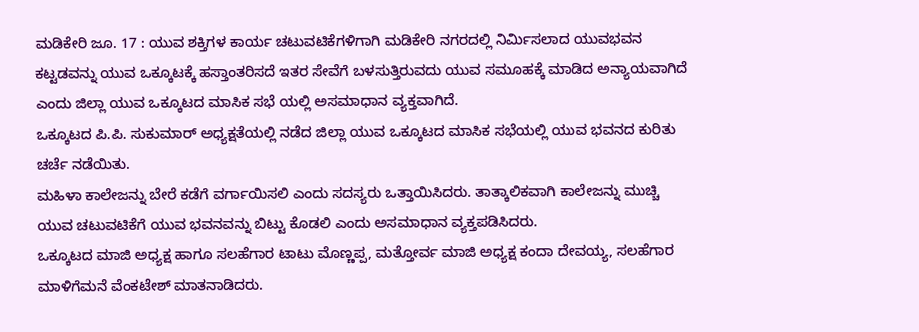ಮಡಿಕೇರಿ ಜೂ. 17 : ಯುವ ಶಕ್ತಿಗಳ ಕಾರ್ಯ ಚಟುವಟಿಕೆಗಳಿಗಾಗಿ ಮಡಿಕೇರಿ ನಗರದಲ್ಲಿ ನಿರ್ಮಿಸಲಾದ ಯುವಭವನ ಕಟ್ಟಡವನ್ನು ಯುವ ಒಕ್ಕೂಟಕ್ಕೆ ಹಸ್ತಾಂತರಿಸದೆ ಇತರ ಸೇವೆಗೆ ಬಳಸುತ್ತಿರುವದು ಯುವ ಸಮೂಹಕ್ಕೆ ಮಾಡಿದ ಅನ್ಯಾಯವಾಗಿದೆ ಎಂದು ಜಿಲ್ಲಾ ಯುವ ಒಕ್ಕೂಟದ ಮಾಸಿಕ ಸಭೆ ಯಲ್ಲಿ ಅಸಮಾಧಾನ ವ್ಯಕ್ತವಾಗಿದೆ.
ಒಕ್ಕೂಟದ ಪಿ.ಪಿ. ಸುಕುಮಾರ್ ಅಧ್ಯಕ್ಷತೆಯಲ್ಲಿ ನಡೆದ ಜಿಲ್ಲಾ ಯುವ ಒಕ್ಕೂಟದ ಮಾಸಿಕ ಸಭೆಯಲ್ಲಿ ಯುವ ಭವನದ ಕುರಿತು ಚರ್ಚೆ ನಡೆಯಿತು.
ಮಹಿಳಾ ಕಾಲೇಜನ್ನು ಬೇರೆ ಕಡೆಗೆ ವರ್ಗಾಯಿಸಲಿ ಎಂದು ಸದಸ್ಯರು ಒತ್ತಾಯಿಸಿದರು. ತಾತ್ಕಾಲಿಕವಾಗಿ ಕಾಲೇಜನ್ನು ಮುಚ್ಚಿ ಯುವ ಚಟುವಟಿಕೆಗೆ ಯುವ ಭವನವನ್ನು ಬಿಟ್ಟು ಕೊಡಲಿ ಎಂದು ಅಸಮಾಧಾನ ವ್ಯಕ್ತಪಡಿಸಿದರು.
ಒಕ್ಕೂಟದ ಮಾಜಿ ಅಧ್ಯಕ್ಷ ಹಾಗೂ ಸಲಹೆಗಾರ ಟಾಟು ಮೊಣ್ಣಪ್ಪ, ಮತ್ತೋರ್ವ ಮಾಜಿ ಅಧ್ಯಕ್ಷ ಕಂದಾ ದೇವಯ್ಯ, ಸಲಹೆಗಾರ ಮಾಳಿಗೆಮನೆ ವೆಂಕಟೇಶ್ ಮಾತನಾಡಿದರು.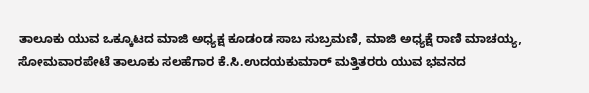ತಾಲೂಕು ಯುವ ಒಕ್ಕೂಟದ ಮಾಜಿ ಅಧ್ಯಕ್ಷ ಕೂಡಂಡ ಸಾಬ ಸುಬ್ರಮಣಿ, ಮಾಜಿ ಅಧ್ಯಕ್ಷೆ ರಾಣಿ ಮಾಚಯ್ಯ, ಸೋಮವಾರಪೇಟೆ ತಾಲೂಕು ಸಲಹೆಗಾರ ಕೆ.ಸಿ.ಉದಯಕುಮಾರ್ ಮತ್ತಿತರರು ಯುವ ಭವನದ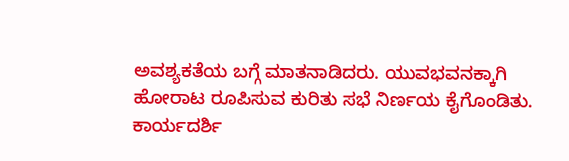ಅವಶ್ಯಕತೆಯ ಬಗ್ಗೆ ಮಾತನಾಡಿದರು. ಯುವಭವನಕ್ಕಾಗಿ ಹೋರಾಟ ರೂಪಿಸುವ ಕುರಿತು ಸಭೆ ನಿರ್ಣಯ ಕೈಗೊಂಡಿತು.
ಕಾರ್ಯದರ್ಶಿ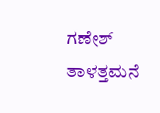ಗಣೇಶ್ ತಾಳತ್ತಮನೆ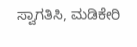ಸ್ವಾಗತಿಸಿ, ಮಡಿಕೇರಿ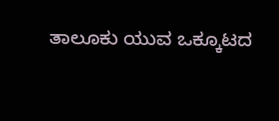ತಾಲೂಕು ಯುವ ಒಕ್ಕೂಟದ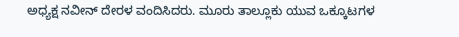ಅಧ್ಯಕ್ಷ ನವೀನ್ ದೇರಳ ವಂದಿಸಿದರು. ಮೂರು ತಾಲ್ಲೂಕು ಯುವ ಒಕ್ಕೂಟಗಳ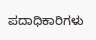ಪದಾಧಿಕಾರಿಗಳು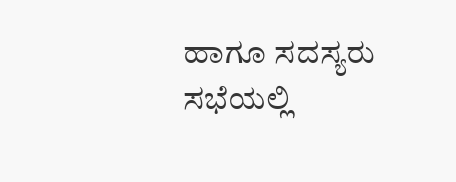ಹಾಗೂ ಸದಸ್ಯರು ಸಭೆಯಲ್ಲಿ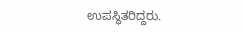ಉಪಸ್ಥಿತರಿದ್ದರು.